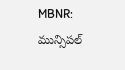MBNR: మున్సిపల్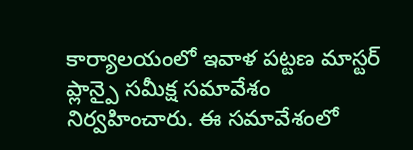కార్యాలయంలో ఇవాళ పట్టణ మాస్టర్ ప్లాన్పై సమీక్ష సమావేశం నిర్వహించారు. ఈ సమావేశంలో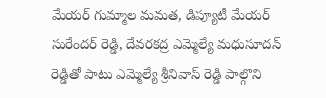మేయర్ గుమ్మాల మమత, డిప్యూటీ మేయర్ సురేందర్ రెడ్డి, దేవరకద్ర ఎమ్మెల్యే మధుసూదన్ రెడ్డితో పాటు ఎమ్మెల్యే శ్రీనివాస్ రెడ్డి పాల్గొని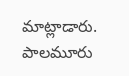మాట్లాడారు. పాలమూరు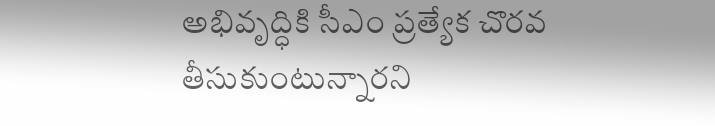అభివృద్ధికి సీఎం ప్రత్యేక చొరవ తీసుకుంటున్నారని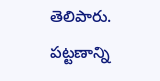తెలిపారు. పట్టణాన్ని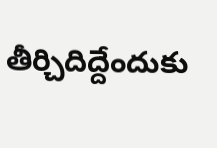తీర్చిదిద్దేందుకు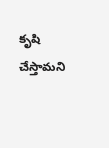కృషి చేస్తామని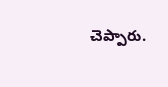చెప్పారు.